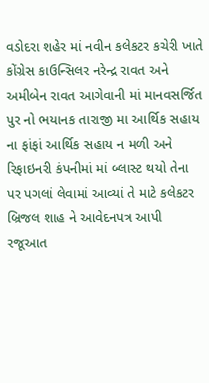વડોદરા શહેર માં નવીન કલેકટર કચેરી ખાતે કોંગ્રેસ કાઉન્સિલર નરેન્દ્ર રાવત અને અમીબેન રાવત આગેવાની માં માનવસર્જિત પુર નો ભયાનક તારાજી મા આર્થિક સહાય ના ફાંફાં આર્થિક સહાય ન મળી અને રિફાઇનરી કંપનીમાં માં બ્લાસ્ટ થયો તેના પર પગલાં લેવામાં આવ્યાં તે માટે કલેકટર બ્રિજલ શાહ ને આવેદનપત્ર આપી રજૂઆત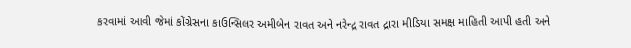કરવામાં આવી જેમાં કોંગ્રેસના કાઉન્સિલર અમીબેન રાવત અને નરેન્દ્ર રાવત દ્રારા મીડિયા સમક્ષ માહિતી આપી હતી અને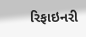રિફાઇનરી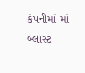કંપનીમાં માં બ્લાસ્ટ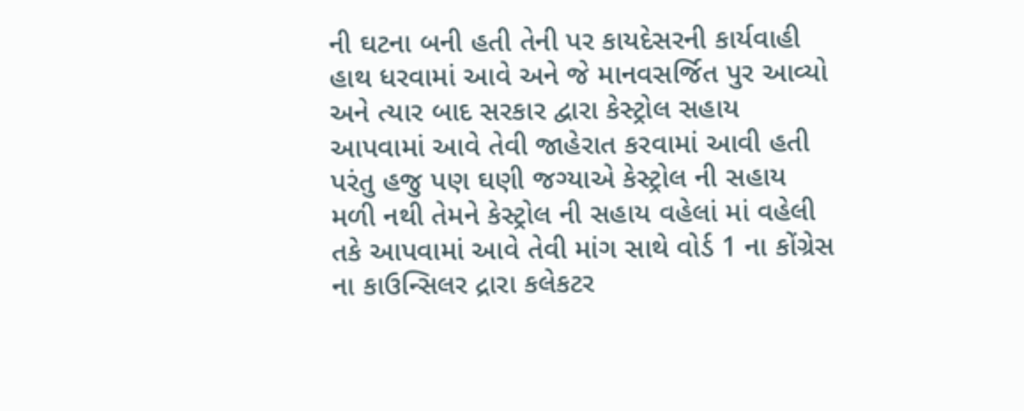ની ઘટના બની હતી તેની પર કાયદેસરની કાર્યવાહી હાથ ધરવામાં આવે અને જે માનવસર્જિત પુર આવ્યો અને ત્યાર બાદ સરકાર દ્વારા કેસ્ટ્રોલ સહાય આપવામાં આવે તેવી જાહેરાત કરવામાં આવી હતી પરંતુ હજુ પણ ઘણી જગ્યાએ કેસ્ટ્રોલ ની સહાય મળી નથી તેમને કેસ્ટ્રોલ ની સહાય વહેલાં માં વહેલી તકે આપવામાં આવે તેવી માંગ સાથે વોર્ડ 1 ના કોંગ્રેસ ના કાઉન્સિલર દ્રારા કલેકટર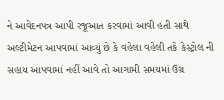ને આવેદનપત્ર આપી રજૂઆત કરવામાં આવી હતી સાથે
અલ્ટીમેટન આપવામાં આવ્યું છે કે વહેલા વહેલી તકે કેસ્ટ્રોલ ની સહાય આપવામાં નહીં આવે તો આગામી સમયમાં ઉગ્ર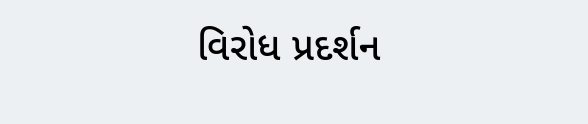વિરોધ પ્રદર્શન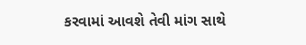કરવામાં આવશે તેવી માંગ સાથે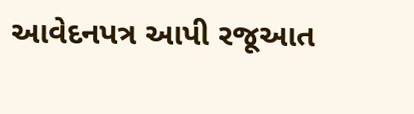આવેદનપત્ર આપી રજૂઆત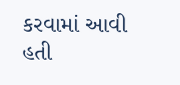કરવામાં આવી હતી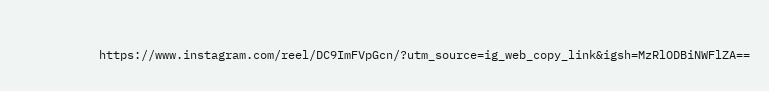https://www.instagram.com/reel/DC9ImFVpGcn/?utm_source=ig_web_copy_link&igsh=MzRlODBiNWFlZA==